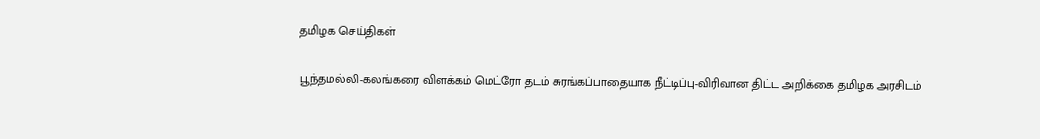தமிழக செய்திகள்

பூந்தமல்லி-கலங்கரை விளக்கம் மெட்ரோ தடம் சுரங்கப்பாதையாக நீட்டிப்பு-விரிவான திட்ட அறிக்கை தமிழக அரசிடம்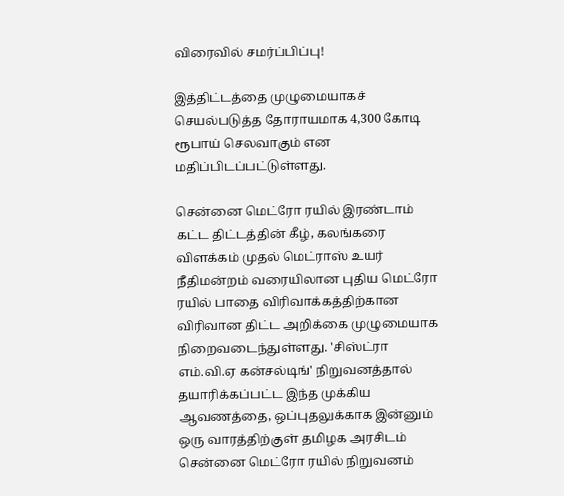விரைவில் சமர்ப்பிப்பு!

இத்திட்டத்தை முழுமையாகச் செயல்படுத்த தோராயமாக 4,300 கோடி ரூபாய் செலவாகும் என மதிப்பிடப்பட்டுள்ளது.

சென்னை மெட்ரோ ரயில் இரண்டாம் கட்ட திட்டத்தின் கீழ், கலங்கரை விளக்கம் முதல் மெட்ராஸ் உயர் நீதிமன்றம் வரையிலான புதிய மெட்ரோ ரயில் பாதை விரிவாக்கத்திற்கான விரிவான திட்ட அறிக்கை முழுமையாக நிறைவடைந்துள்ளது. 'சிஸ்ட்ரா எம்.வி.ஏ கன்சல்டிங்' நிறுவனத்தால் தயாரிக்கப்பட்ட இந்த முக்கிய ஆவணத்தை, ஒப்புதலுக்காக இன்னும் ஒரு வாரத்திற்குள் தமிழக அரசிடம் சென்னை மெட்ரோ ரயில் நிறுவனம்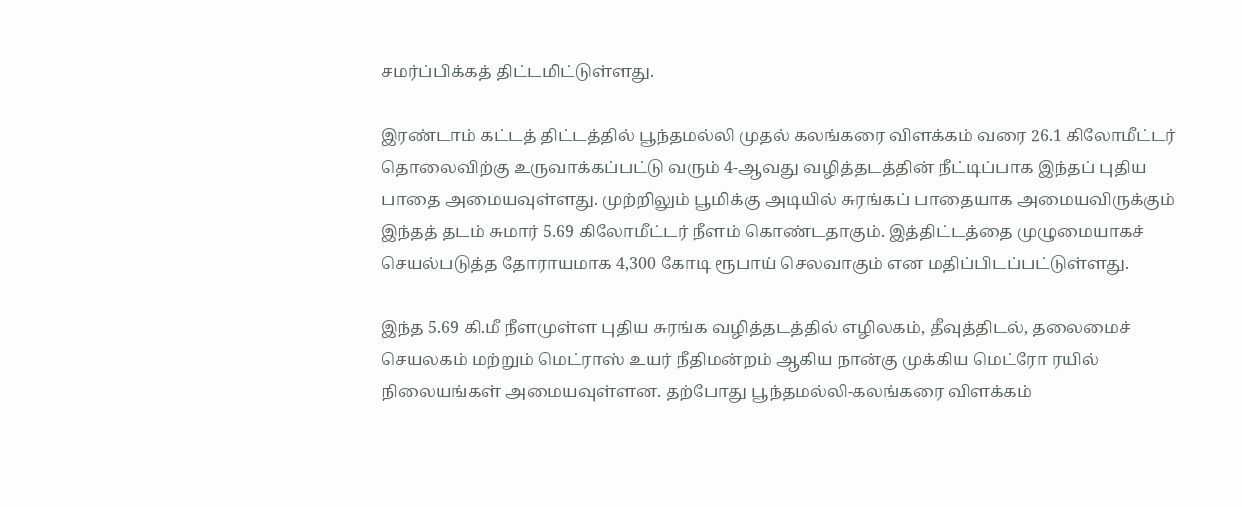சமர்ப்பிக்கத் திட்டமிட்டுள்ளது.

இரண்டாம் கட்டத் திட்டத்தில் பூந்தமல்லி முதல் கலங்கரை விளக்கம் வரை 26.1 கிலோமீட்டர் தொலைவிற்கு உருவாக்கப்பட்டு வரும் 4-ஆவது வழித்தடத்தின் நீட்டிப்பாக இந்தப் புதிய பாதை அமையவுள்ளது. முற்றிலும் பூமிக்கு அடியில் சுரங்கப் பாதையாக அமையவிருக்கும் இந்தத் தடம் சுமார் 5.69 கிலோமீட்டர் நீளம் கொண்டதாகும். இத்திட்டத்தை முழுமையாகச் செயல்படுத்த தோராயமாக 4,300 கோடி ரூபாய் செலவாகும் என மதிப்பிடப்பட்டுள்ளது.

இந்த 5.69 கி.மீ நீளமுள்ள புதிய சுரங்க வழித்தடத்தில் எழிலகம், தீவுத்திடல், தலைமைச் செயலகம் மற்றும் மெட்ராஸ் உயர் நீதிமன்றம் ஆகிய நான்கு முக்கிய மெட்ரோ ரயில் நிலையங்கள் அமையவுள்ளன. தற்போது பூந்தமல்லி-கலங்கரை விளக்கம்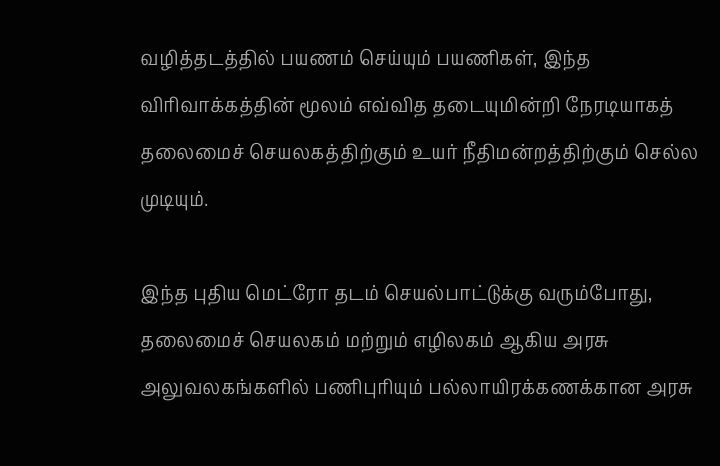வழித்தடத்தில் பயணம் செய்யும் பயணிகள், இந்த விரிவாக்கத்தின் மூலம் எவ்வித தடையுமின்றி நேரடியாகத் தலைமைச் செயலகத்திற்கும் உயர் நீதிமன்றத்திற்கும் செல்ல முடியும்.

இந்த புதிய மெட்ரோ தடம் செயல்பாட்டுக்கு வரும்போது, தலைமைச் செயலகம் மற்றும் எழிலகம் ஆகிய அரசு அலுவலகங்களில் பணிபுரியும் பல்லாயிரக்கணக்கான அரசு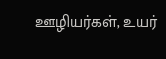ஊழியர்கள், உயர்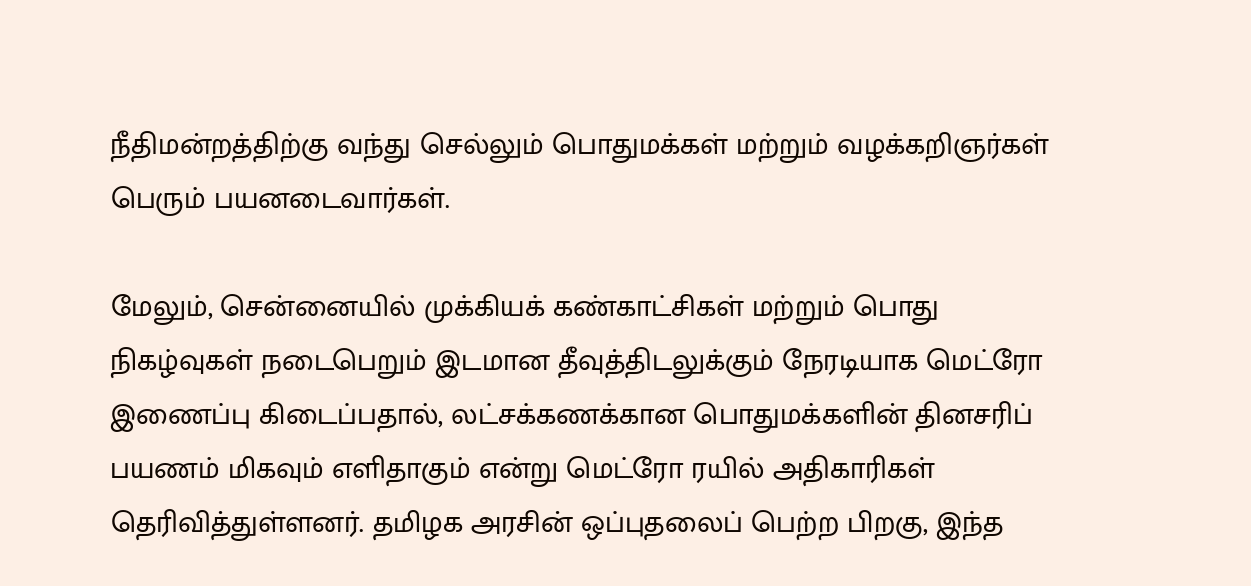நீதிமன்றத்திற்கு வந்து செல்லும் பொதுமக்கள் மற்றும் வழக்கறிஞர்கள் பெரும் பயனடைவார்கள்.

மேலும், சென்னையில் முக்கியக் கண்காட்சிகள் மற்றும் பொது நிகழ்வுகள் நடைபெறும் இடமான தீவுத்திடலுக்கும் நேரடியாக மெட்ரோ இணைப்பு கிடைப்பதால், லட்சக்கணக்கான பொதுமக்களின் தினசரிப் பயணம் மிகவும் எளிதாகும் என்று மெட்ரோ ரயில் அதிகாரிகள் தெரிவித்துள்ளனர். தமிழக அரசின் ஒப்புதலைப் பெற்ற பிறகு, இந்த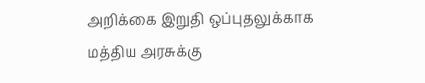அறிக்கை இறுதி ஒப்புதலுக்காக மத்திய அரசுக்கு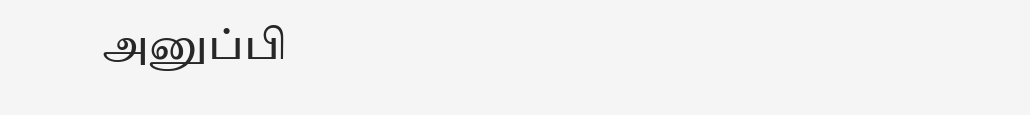அனுப்பி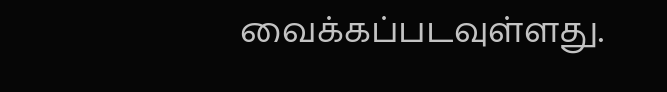வைக்கப்படவுள்ளது.